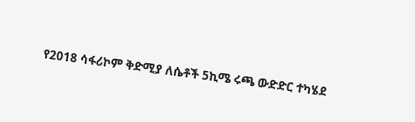የ2018 ሳፋሪኮም ቅድሚያ ለሴቶች 5ኪሜ ሩጫ ውድድር ተካሄደ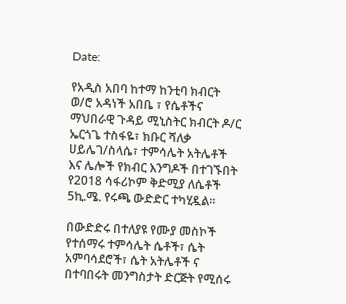Date:

የአዲስ አበባ ከተማ ከንቲባ ክብርት ወ/ሮ አዳነች አበቤ ፣ የሴቶችና ማህበራዊ ጉዳይ ሚኒስትር ክብርት ዶ/ር ኤርጎጌ ተስፋዬ፣ ክቡር ሻለቃ ሀይሌገ/ስላሴ፣ ተምሳሌት አትሌቶች እና ሌሎች የክብር እንግዶች በተገኙበት የ2018 ሳፋሪኮም ቅድሚያ ለሴቶች 5ኪ.ሜ. የሩጫ ውድድር ተካሂዷል።

በውድድሩ በተለያዩ የሙያ መስኮች የተሰማሩ ተምሳሌት ሴቶች፣ ሴት አምባሳደሮች፣ ሴት አትሌቶች ና በተባበሩት መንግስታት ድርጅት የሚሰሩ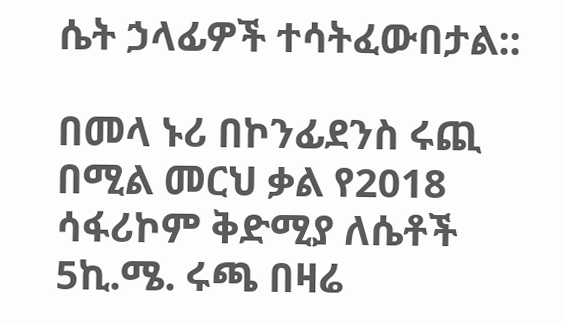ሴት ኃላፊዎች ተሳትፈውበታል::

በመላ ኑሪ በኮንፊደንስ ሩጪ በሚል መርህ ቃል የ2018 ሳፋሪኮም ቅድሚያ ለሴቶች 5ኪ.ሜ. ሩጫ በዛሬ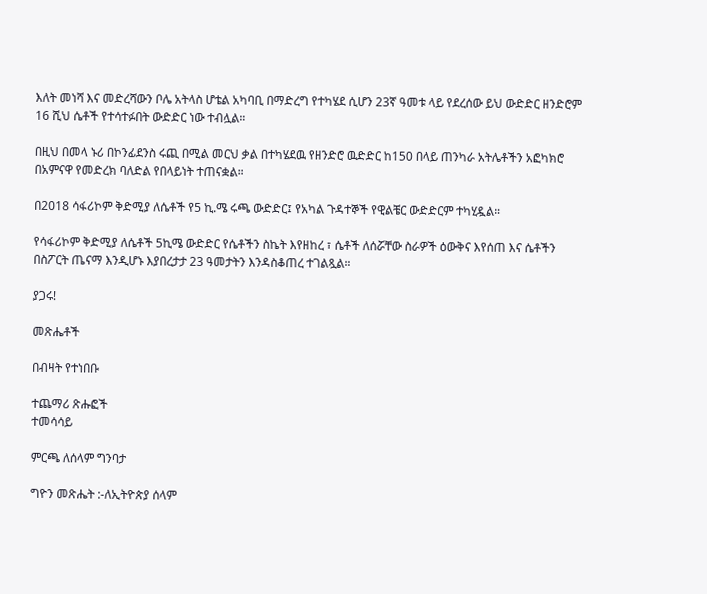እለት መነሻ እና መድረሻውን ቦሌ አትላስ ሆቴል አካባቢ በማድረግ የተካሄደ ሲሆን 23ኛ ዓመቱ ላይ የደረሰው ይህ ውድድር ዘንድሮም 16 ሺህ ሴቶች የተሳተፉበት ውድድር ነው ተብሏል።

በዚህ በመላ ኑሪ በኮንፊደንስ ሩጪ በሚል መርህ ቃል በተካሄደዉ የዘንድሮ ዉድድር ከ150 በላይ ጠንካራ አትሌቶችን አፎካክሮ በአምናዋ የመድረክ ባለድል የበላይነት ተጠናቋል።

በ2018 ሳፋሪኮም ቅድሚያ ለሴቶች የ5 ኪ.ሜ ሩጫ ውድድር፤ የአካል ጉዳተኞች የዊልቼር ውድድርም ተካሂዷል።

የሳፋሪኮም ቅድሚያ ለሴቶች 5ኪሜ ውድድር የሴቶችን ስኬት እየዘከረ ፣ ሴቶች ለሰሯቸው ስራዎች ዕውቅና እየሰጠ እና ሴቶችን በስፖርት ጤናማ እንዲሆኑ እያበረታታ 23 ዓመታትን እንዳስቆጠረ ተገልጿል።

ያጋሩ!

መጽሔቶች

በብዛት የተነበቡ

ተጨማሪ ጽሑፎች
ተመሳሳይ

ምርጫ ለሰላም ግንባታ

ግዮን መጽሔት :-ለኢትዮጵያ ሰላም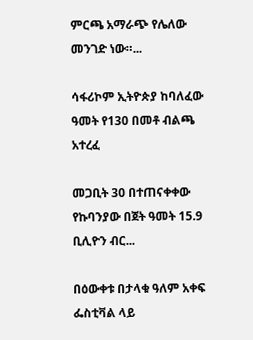ምርጫ አማራጭ የሌለው መንገድ ነው።...

ሳፋሪኮም ኢትዮጵያ ከባለፈው  ዓመት የ130 በመቶ ብልጫ  አተረፈ

መጋቢት 30 በተጠናቀቀው የኩባንያው በጀት ዓመት 15.9 ቢሊዮን ብር...

በዕውቀቱ በታላቁ ዓለም አቀፍ ፌስቲቫል ላይ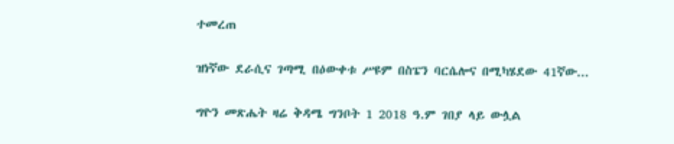ተመረጠ

ዝነኛው ደራሲና ገጣሚ በዕውቀቱ ሥዩም በስፔን ባርሴሎና በሚካሄደው 41ኛው...

ግዮን መጽሔት ዛሬ ቅዳሜ ግንቦት 1 2018 ዓ.ም ገበያ ላይ ውሏል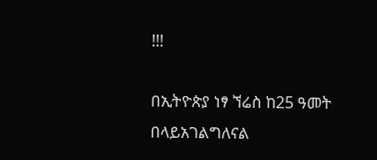!!!

በኢትዮጵያ ነፃ ኘሬስ ከ25 ዓመት በላይአገልግለናል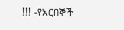!!! -የአርበኞች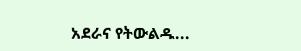አደራና የትውልዱ...